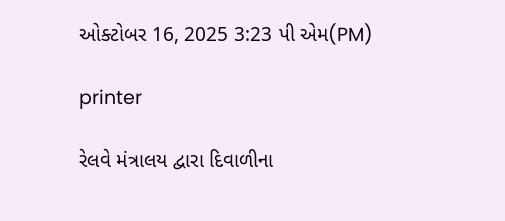ઓક્ટોબર 16, 2025 3:23 પી એમ(PM)

printer

રેલવે મંત્રાલય દ્વારા દિવાળીના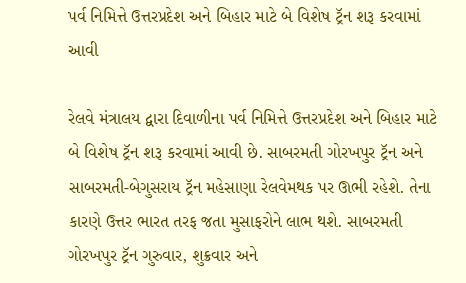પર્વ નિમિત્તે ઉત્તરપ્રદેશ અને બિહાર માટે બે વિશેષ ટ્રૅન શરૂ કરવામાં આવી

રેલવે મંત્રાલય દ્વારા દિવાળીના પર્વ નિમિત્તે ઉત્તરપ્રદેશ અને બિહાર માટે બે વિશેષ ટ્રૅન શરૂ કરવામાં આવી છે. સાબરમતી ગોરખપુર ટ્રૅન અને સાબરમતી-બેગુસરાય ટ્રૅન મહેસાણા રેલવેમથક પર ઊભી રહેશે. તેના કારણે ઉત્તર ભારત તરફ જતા મુસાફરોને લાભ થશે. સાબરમતી ગોરખપુર ટ્રૅન ગુરુવાર, શુક્રવાર અને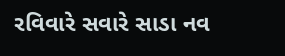રવિવારે સવારે સાડા નવ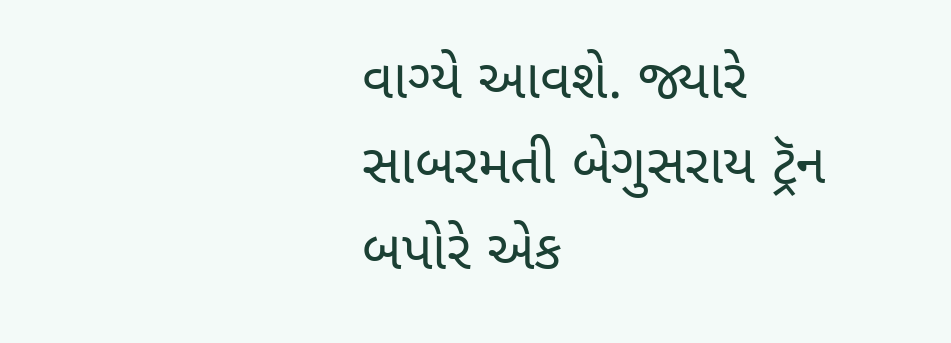વાગ્યે આવશે. જ્યારે સાબરમતી બેગુસરાય ટ્રૅન બપોરે એક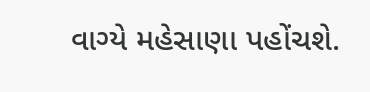વાગ્યે મહેસાણા પહોંચશે.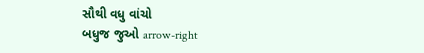સૌથી વધુ વાંચો
બધુજ જુઓ arrow-right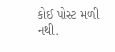કોઈ પોસ્ટ મળી નથી.